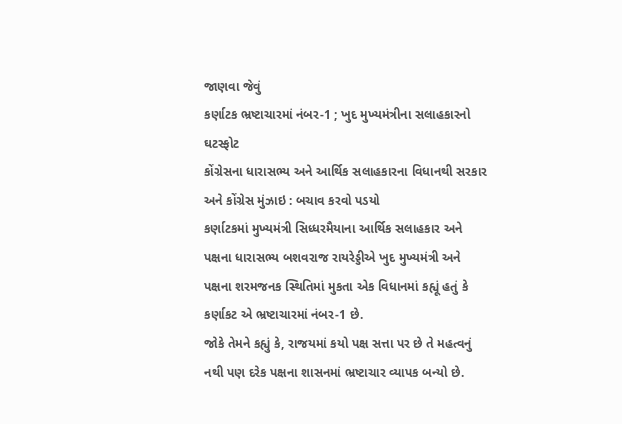જાણવા જેવું
કર્ણાટક ભ્રષ્ટાચારમાં નંબર-1 ; ખુદ મુખ્યમંત્રીના સલાહકારનો ઘટસ્ફોટ
કોંગ્રેસના ધારાસભ્ય અને આર્થિક સલાહકારના વિધાનથી સરકાર અને કોંગ્રેસ મુંઝાઇ : બચાવ કરવો પડયો
કર્ણાટકમાં મુખ્યમંત્રી સિધ્ધરમૈયાના આર્થિક સલાહકાર અને પક્ષના ધારાસભ્ય બશવરાજ રાયરેડ્ડીએ ખુદ મુખ્યમંત્રી અને પક્ષના શરમજનક સ્થિતિમાં મુકતા એક વિધાનમાં કહ્યૂં હતું કે કર્ણાકટ એ ભ્રષ્ટાચારમાં નંબર-1 છે.
જોકે તેમને કહ્યું કે, રાજયમાં કયો પક્ષ સત્તા પર છે તે મહત્વનું નથી પણ દરેક પક્ષના શાસનમાં ભ્રષ્ટાચાર વ્યાપક બન્યો છે.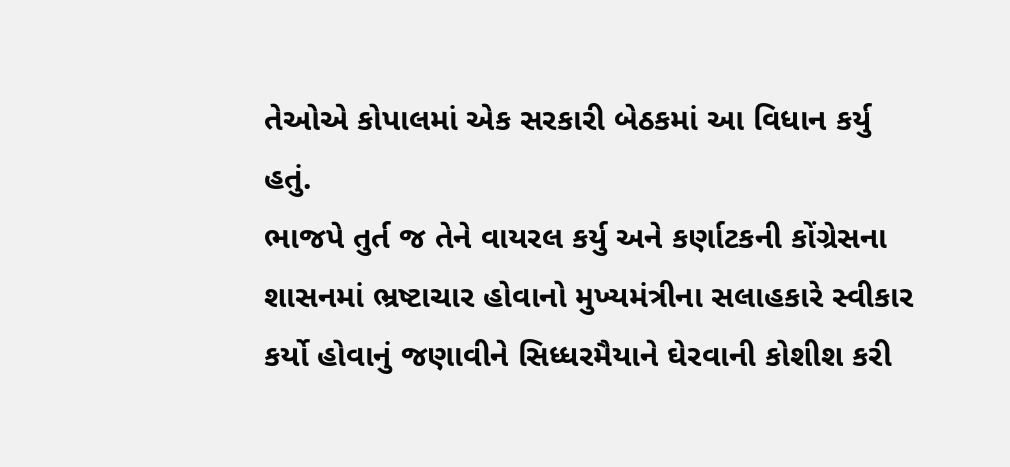તેઓએ કોપાલમાં એક સરકારી બેઠકમાં આ વિધાન કર્યુ હતું.
ભાજપે તુર્ત જ તેને વાયરલ કર્યુ અને કર્ણાટકની કોંગ્રેસના શાસનમાં ભ્રષ્ટાચાર હોવાનો મુખ્યમંત્રીના સલાહકારે સ્વીકાર કર્યો હોવાનું જણાવીને સિધ્ધરમૈયાને ઘેરવાની કોશીશ કરી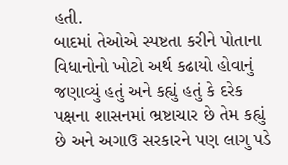હતી.
બાદમાં તેઓએ સ્પષ્ટતા કરીને પોતાના વિધાનોનો ખોટો અર્થ કઢાયો હોવાનું જણાવ્યું હતું અને કહ્યું હતું કે દરેક પક્ષના શાસનમાં ભ્રષ્ટાચાર છે તેમ કહ્યું છે અને અગાઉ સરકારને પણ લાગુ પડે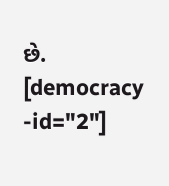છે.
[democracy -id="2"]